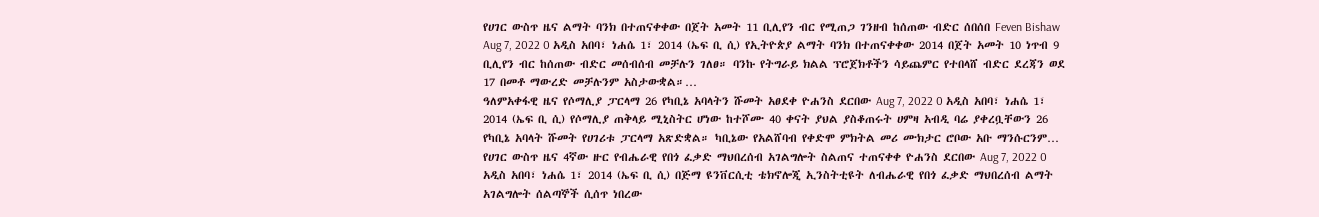የሀገር ውስጥ ዜና ልማት ባንክ በተጠናቀቀው በጀት አመት 11 ቢሊየን ብር የሚጠጋ ገንዘብ ከሰጠው ብድር ሰበሰበ Feven Bishaw Aug 7, 2022 0 አዲስ አበባ፣ ነሐሴ 1፣ 2014 (ኤፍ ቢ ሲ) የኢትዮጵያ ልማት ባንክ በተጠናቀቀው 2014 በጀት አመት 10 ነጥብ 9 ቢሊየን ብር ከሰጠው ብድር መሰብሰብ መቻሉን ገለፀ። ባንኩ የትግራይ ክልል ፕሮጀክቶችን ሳይጨምር የተበላሸ ብድር ደረጃን ወደ 17 በመቶ ማውረድ መቻሉንም አስታውቋል።…
ዓለምአቀፋዊ ዜና የሶማሊያ ፓርላማ 26 የካቢኔ አባላትን ሹመት አፀደቀ ዮሐንስ ደርበው Aug 7, 2022 0 አዲስ አበባ፣ ነሐሴ 1፣ 2014 (ኤፍ ቢ ሲ) የሶማሊያ ጠቅላይ ሚኒስትር ሆነው ከተሾሙ 40 ቀናት ያህል ያስቆጠሩት ሀምዛ አብዲ ባሬ ያቀረቧቸውን 26 የካቢኔ አባላት ሹመት የሀገሪቱ ፓርላማ አጽድቋል። ካቢኔው የአልሸባብ የቀድሞ ምክትል መሪ ሙክታር ሮቦው አቡ ማንሱርንም…
የሀገር ውስጥ ዜና 4ኛው ዙር የብሔራዊ የበጎ ፈቃድ ማህበረሰብ አገልግሎት ስልጠና ተጠናቀቀ ዮሐንስ ደርበው Aug 7, 2022 0 አዲስ አበባ፣ ነሐሴ 1፣ 2014 (ኤፍ ቢ ሲ) በጅማ ዩንቨርሲቲ ቴክኖሎጂ ኢንስትቲዩት ለብሔራዊ የበጎ ፈቃድ ማህበረሰብ ልማት አገልግሎት ሰልጣኞች ሲሰጥ ነበረው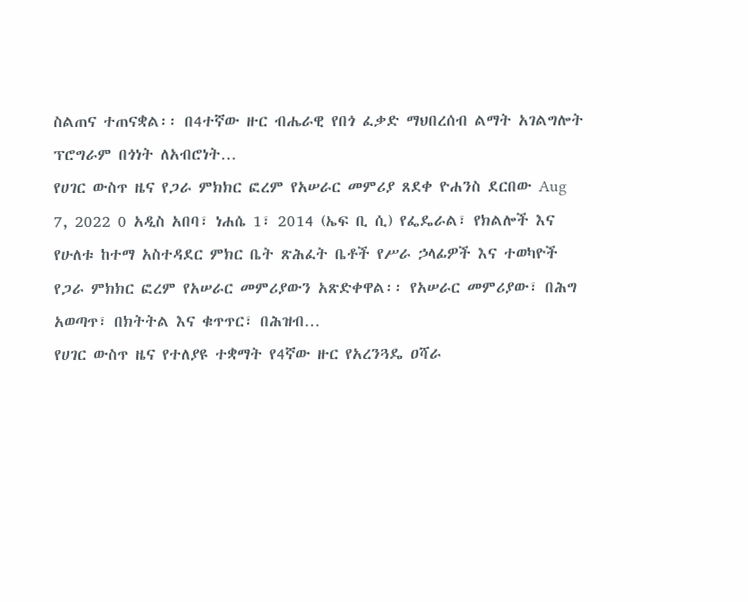ስልጠና ተጠናቋል፡፡ በ4ተኛው ዙር ብሔራዊ የበጎ ፈቃድ ማህበረሰብ ልማት አገልግሎት ፕሮግራም በጎነት ለአብሮነት…
የሀገር ውስጥ ዜና የጋራ ምክክር ፎረም የአሠራር መምሪያ ጸደቀ ዮሐንስ ደርበው Aug 7, 2022 0 አዲስ አበባ፣ ነሐሴ 1፣ 2014 (ኤፍ ቢ ሲ) የፌዴራል፣ የክልሎች እና የሁለቱ ከተማ አስተዳደር ምክር ቤት ጽሕፈት ቤቶች የሥራ ኃላፊዎች እና ተወካዮች የጋራ ምክክር ፎረም የአሠራር መምሪያውን አጽድቀዋል፡፡ የአሠራር መምሪያው፣ በሕግ አወጣጥ፣ በክትትል እና ቁጥጥር፣ በሕዝብ…
የሀገር ውስጥ ዜና የተለያዩ ተቋማት የ4ኛው ዙር የአረንጓዴ ዐሻራ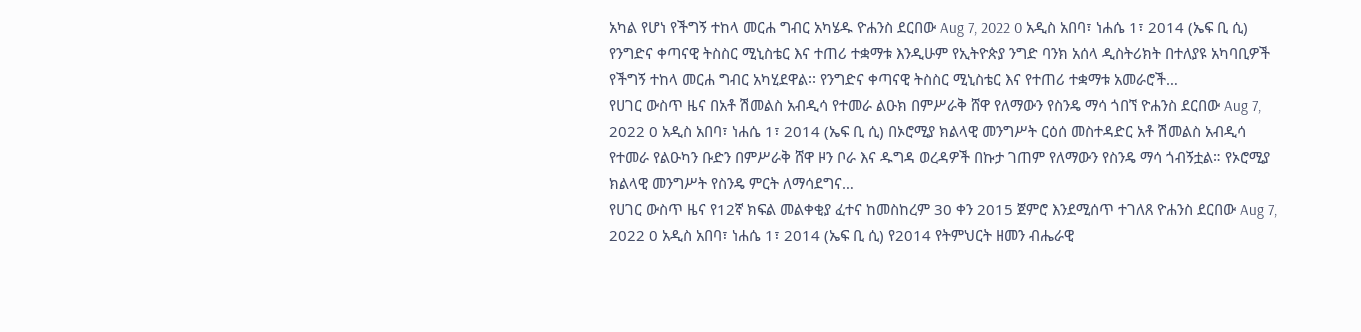አካል የሆነ የችግኝ ተከላ መርሐ ግብር አካሄዱ ዮሐንስ ደርበው Aug 7, 2022 0 አዲስ አበባ፣ ነሐሴ 1፣ 2014 (ኤፍ ቢ ሲ) የንግድና ቀጣናዊ ትስስር ሚኒስቴር እና ተጠሪ ተቋማቱ እንዲሁም የኢትዮጵያ ንግድ ባንክ አሰላ ዲስትሪክት በተለያዩ አካባቢዎች የችግኝ ተከላ መርሐ ግብር አካሂደዋል፡፡ የንግድና ቀጣናዊ ትስስር ሚኒስቴር እና የተጠሪ ተቋማቱ አመራሮች…
የሀገር ውስጥ ዜና በአቶ ሽመልስ አብዲሳ የተመራ ልዑክ በምሥራቅ ሸዋ የለማውን የስንዴ ማሳ ጎበኘ ዮሐንስ ደርበው Aug 7, 2022 0 አዲስ አበባ፣ ነሐሴ 1፣ 2014 (ኤፍ ቢ ሲ) በኦሮሚያ ክልላዊ መንግሥት ርዕሰ መስተዳድር አቶ ሽመልስ አብዲሳ የተመራ የልዑካን ቡድን በምሥራቅ ሸዋ ዞን ቦራ እና ዱግዳ ወረዳዎች በኩታ ገጠም የለማውን የስንዴ ማሳ ጎብኝቷል። የኦሮሚያ ክልላዊ መንግሥት የስንዴ ምርት ለማሳደግና…
የሀገር ውስጥ ዜና የ12ኛ ክፍል መልቀቂያ ፈተና ከመስከረም 30 ቀን 2015 ጀምሮ እንደሚሰጥ ተገለጸ ዮሐንስ ደርበው Aug 7, 2022 0 አዲስ አበባ፣ ነሐሴ 1፣ 2014 (ኤፍ ቢ ሲ) የ2014 የትምህርት ዘመን ብሔራዊ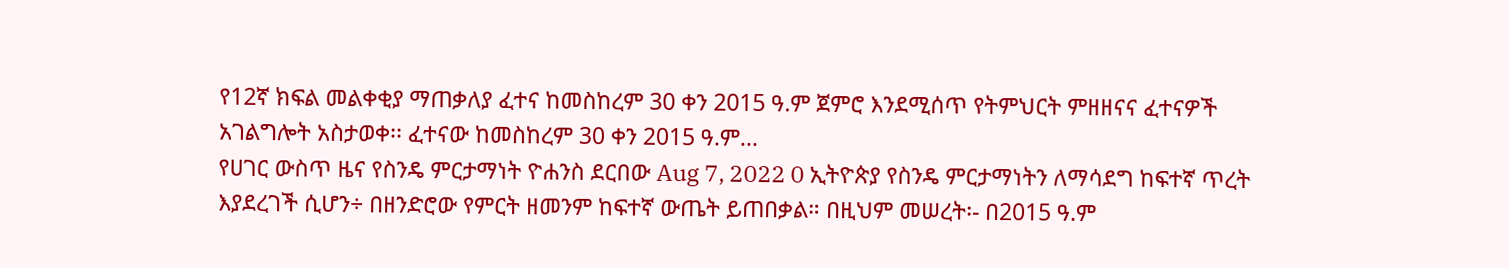የ12ኛ ክፍል መልቀቂያ ማጠቃለያ ፈተና ከመስከረም 30 ቀን 2015 ዓ.ም ጀምሮ እንደሚሰጥ የትምህርት ምዘዘናና ፈተናዎች አገልግሎት አስታወቀ፡፡ ፈተናው ከመስከረም 30 ቀን 2015 ዓ.ም…
የሀገር ውስጥ ዜና የስንዴ ምርታማነት ዮሐንስ ደርበው Aug 7, 2022 0 ኢትዮጵያ የስንዴ ምርታማነትን ለማሳደግ ከፍተኛ ጥረት እያደረገች ሲሆን÷ በዘንድሮው የምርት ዘመንም ከፍተኛ ውጤት ይጠበቃል። በዚህም መሠረት፡- በ2015 ዓ.ም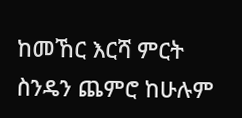ከመኸር እርሻ ምርት ስንዴን ጨምሮ ከሁሉም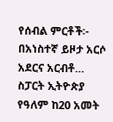የሰብል ምርቶች፡- በአነስተኛ ይዞታ አርሶ አደርና አርብቶ…
ስፓርት ኢትዮጵያ የዓለም ከ20 አመት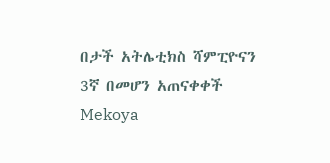በታች አትሌቲክስ ሻምፒዮናን 3ኛ በመሆን አጠናቀቀች Mekoya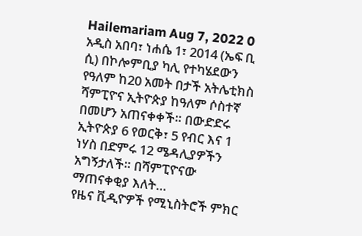Hailemariam Aug 7, 2022 0 አዲስ አበባ፣ ነሐሴ 1፣ 2014 (ኤፍ ቢ ሲ) በኮሎምቢያ ካሊ የተካሄደውን የዓለም ከ20 አመት በታች አትሌቲክስ ሻምፒዮና ኢትዮጵያ ከዓለም ሶስተኛ በመሆን አጠናቀቀች። በውድድሩ ኢትዮጵያ 6 የወርቅ፣ 5 የብር እና 1 ነሃስ በድምሩ 12 ሜዳሊያዎችን አግኝታለች። በሻምፒዮናው ማጠናቀቂያ እለት…
የዜና ቪዲዮዎች የሚኒስትሮች ምክር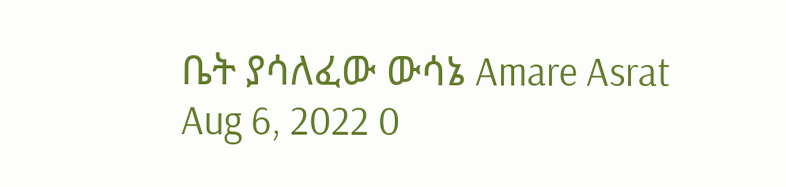ቤት ያሳለፈው ውሳኔ Amare Asrat Aug 6, 2022 0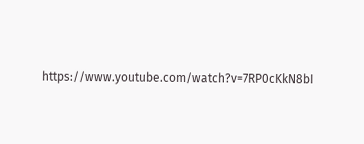https://www.youtube.com/watch?v=7RP0cKkN8bI